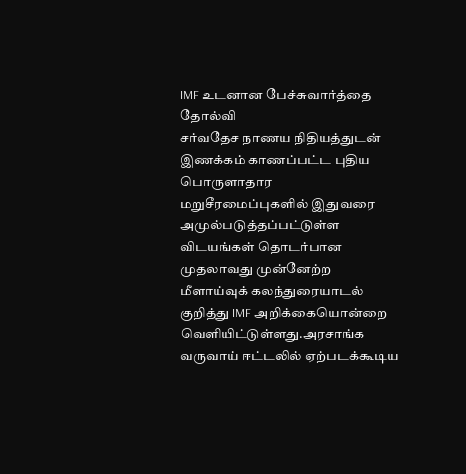IMF உடனான பேச்சுவார்த்தை தோல்வி
சர்வதேச நாணய நிதியத்துடன் இணக்கம் காணப்பட்ட புதிய பொருளாதார மறுசீரமைப்புகளில் இதுவரை அமுல்படுத்தப்பட்டுள்ள விடயங்கள் தொடர்பான முதலாவது முன்னேற்ற மீளாய்வுக் கலந்துரையாடல் குறித்து IMF அறிக்கையொன்றை வெளியிட்டுள்ளது.அரசாங்க வருவாய் ஈட்டலில் ஏற்படக்கூடிய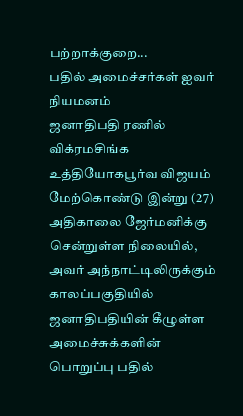பற்றாக்குறை...
பதில் அமைச்சர்கள் ஐவர் நியமனம்
ஜனாதிபதி ரணில் விக்ரமசிங்க உத்தியோகபூர்வ விஜயம் மேற்கொண்டு இன்று (27) அதிகாலை ஜேர்மனிக்கு சென்றுள்ள நிலையில், அவர் அந்நாட்டிலிருக்கும் காலப்பகுதியில் ஜனாதிபதியின் கீழுள்ள அமைச்சுக்களின் பொறுப்பு பதில்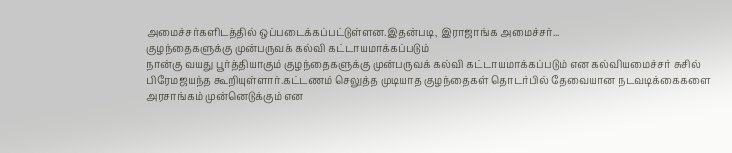அமைச்சர்களிடத்தில் ஒப்படைக்கப்பட்டுள்ளன.இதன்படி, இராஜாங்க அமைச்சர்...
குழந்தைகளுக்கு முன்பருவக் கல்வி கட்டாயமாக்கப்படும்
நான்கு வயது பூர்த்தியாகும் குழந்தைகளுக்கு முன்பருவக் கல்வி கட்டாயமாக்கப்படும் என கல்வியமைச்சர் சுசில் பிரேமஜயந்த கூறியுள்ளார்.கட்டணம் செலுத்த முடியாத குழந்தைகள் தொடர்பில் தேவையான நடவடிக்கைகளை அரசாங்கம் முன்னெடுக்கும் என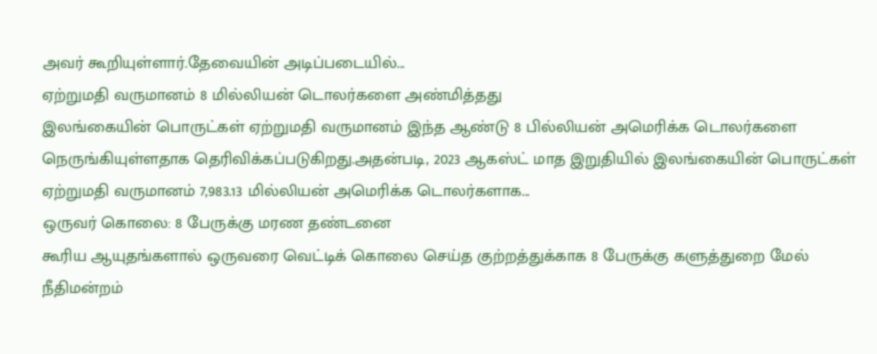அவர் கூறியுள்ளார்.தேவையின் அடிப்படையில்...
ஏற்றுமதி வருமானம் 8 மில்லியன் டொலர்களை அண்மித்தது
இலங்கையின் பொருட்கள் ஏற்றுமதி வருமானம் இந்த ஆண்டு 8 பில்லியன் அமெரிக்க டொலர்களை நெருங்கியுள்ளதாக தெரிவிக்கப்படுகிறது.அதன்படி, 2023 ஆகஸ்ட் மாத இறுதியில் இலங்கையின் பொருட்கள் ஏற்றுமதி வருமானம் 7,983.13 மில்லியன் அமெரிக்க டொலர்களாக...
ஒருவர் கொலை: 8 பேருக்கு மரண தண்டனை
கூரிய ஆயுதங்களால் ஒருவரை வெட்டிக் கொலை செய்த குற்றத்துக்காக 8 பேருக்கு களுத்துறை மேல் நீதிமன்றம்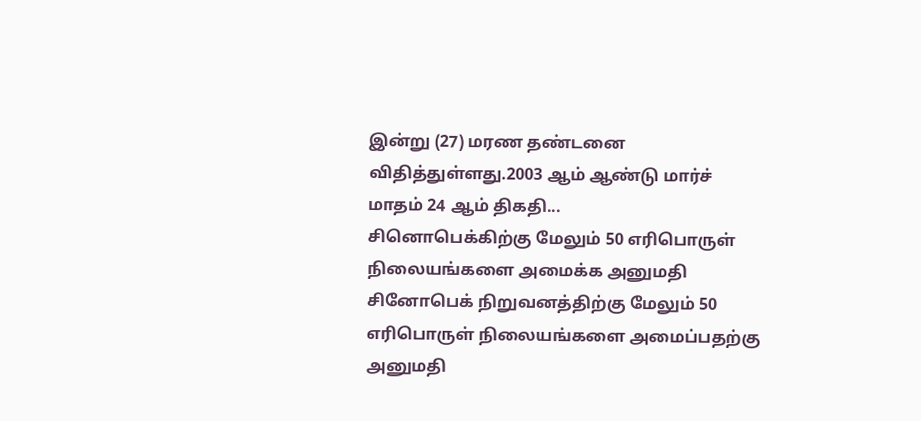இன்று (27) மரண தண்டனை விதித்துள்ளது.2003 ஆம் ஆண்டு மார்ச் மாதம் 24 ஆம் திகதி...
சினொபெக்கிற்கு மேலும் 50 எரிபொருள் நிலையங்களை அமைக்க அனுமதி
சினோபெக் நிறுவனத்திற்கு மேலும் 50 எரிபொருள் நிலையங்களை அமைப்பதற்கு அனுமதி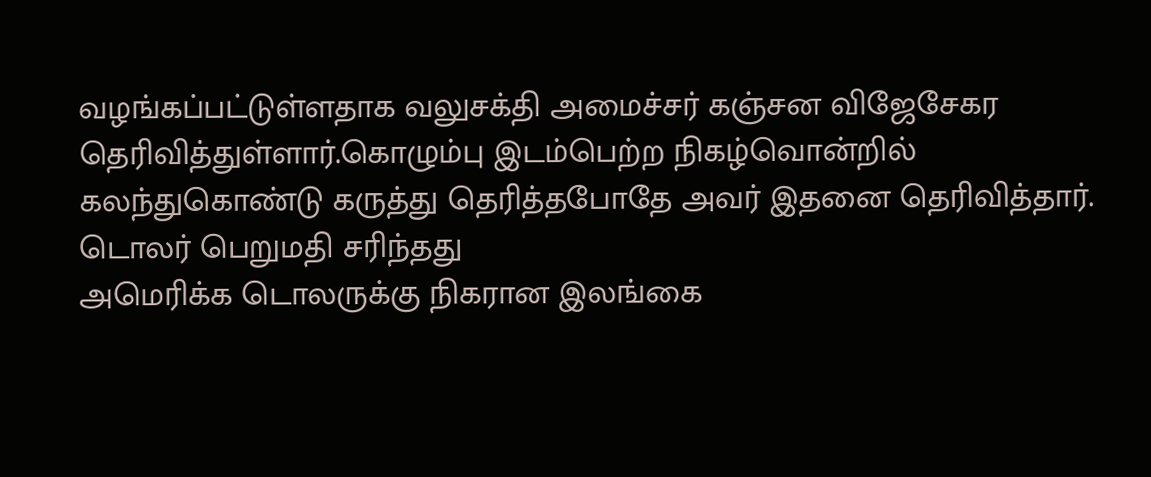வழங்கப்பட்டுள்ளதாக வலுசக்தி அமைச்சர் கஞ்சன விஜேசேகர தெரிவித்துள்ளார்.கொழும்பு இடம்பெற்ற நிகழ்வொன்றில் கலந்துகொண்டு கருத்து தெரித்தபோதே அவர் இதனை தெரிவித்தார்.
டொலர் பெறுமதி சரிந்தது
அமெரிக்க டொலருக்கு நிகரான இலங்கை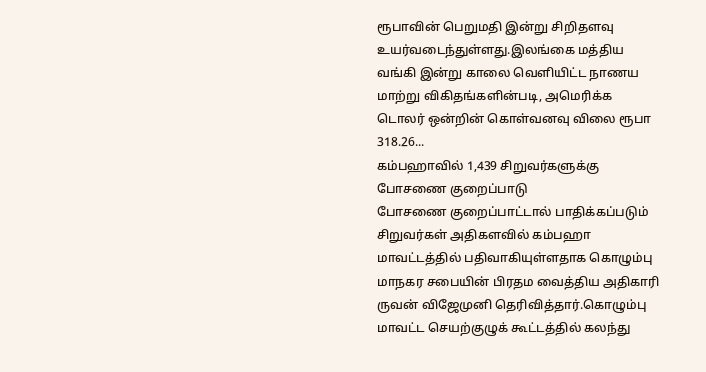ரூபாவின் பெறுமதி இன்று சிறிதளவு உயர்வடைந்துள்ளது.இலங்கை மத்திய வங்கி இன்று காலை வெளியிட்ட நாணய மாற்று விகிதங்களின்படி, அமெரிக்க டொலர் ஒன்றின் கொள்வனவு விலை ரூபா 318.26...
கம்பஹாவில் 1,439 சிறுவர்களுக்கு போசணை குறைப்பாடு
போசணை குறைப்பாட்டால் பாதிக்கப்படும் சிறுவர்கள் அதிகளவில் கம்பஹா மாவட்டத்தில் பதிவாகியுள்ளதாக கொழும்பு மாநகர சபையின் பிரதம வைத்திய அதிகாரி ருவன் விஜேமுனி தெரிவித்தார்.கொழும்பு மாவட்ட செயற்குழுக் கூட்டத்தில் கலந்து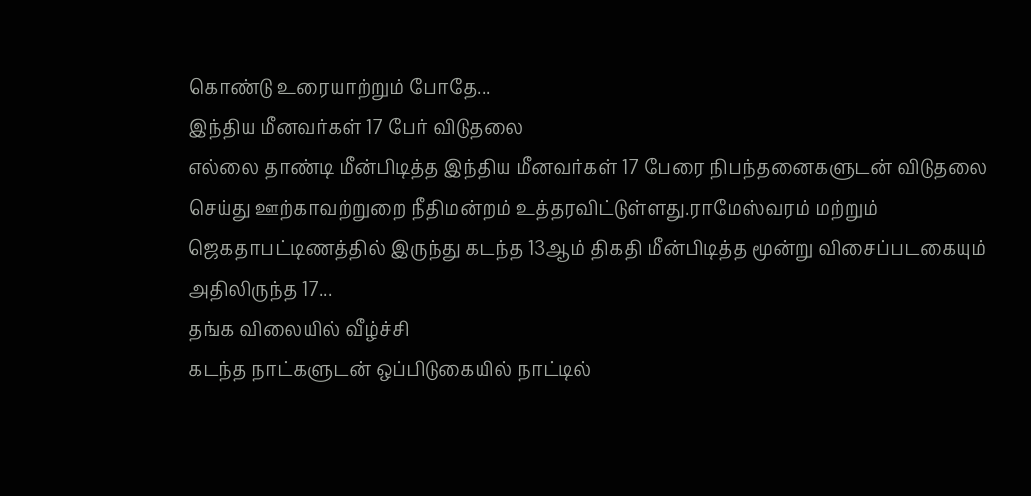கொண்டு உரையாற்றும் போதே...
இந்திய மீனவர்கள் 17 பேர் விடுதலை
எல்லை தாண்டி மீன்பிடித்த இந்திய மீனவர்கள் 17 பேரை நிபந்தனைகளுடன் விடுதலை செய்து ஊற்காவற்றுறை நீதிமன்றம் உத்தரவிட்டுள்ளது.ராமேஸ்வரம் மற்றும் ஜெகதாபட்டிணத்தில் இருந்து கடந்த 13ஆம் திகதி மீன்பிடித்த மூன்று விசைப்படகையும் அதிலிருந்த 17...
தங்க விலையில் வீழ்ச்சி
கடந்த நாட்களுடன் ஒப்பிடுகையில் நாட்டில்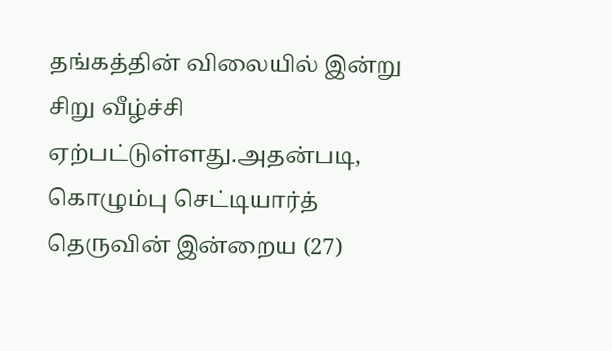தங்கத்தின் விலையில் இன்று சிறு வீழ்ச்சி ஏற்பட்டுள்ளது.அதன்படி, கொழும்பு செட்டியார்த் தெருவின் இன்றைய (27)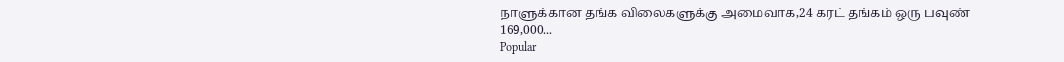நாளுக்கான தங்க விலைகளுக்கு அமைவாக,24 கரட் தங்கம் ஒரு பவுண் 169,000...
Popular